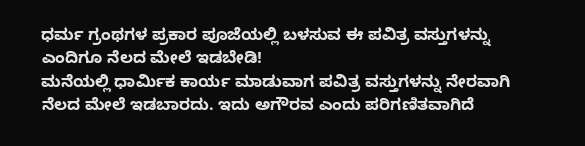ಧರ್ಮ ಗ್ರಂಥಗಳ ಪ್ರಕಾರ ಪೂಜೆಯಲ್ಲಿ ಬಳಸುವ ಈ ಪವಿತ್ರ ವಸ್ತುಗಳನ್ನು ಎಂದಿಗೂ ನೆಲದ ಮೇಲೆ ಇಡಬೇಡಿ!
ಮನೆಯಲ್ಲಿ ಧಾರ್ಮಿಕ ಕಾರ್ಯ ಮಾಡುವಾಗ ಪವಿತ್ರ ವಸ್ತುಗಳನ್ನು ನೇರವಾಗಿ ನೆಲದ ಮೇಲೆ ಇಡಬಾರದು. ಇದು ಅಗೌರವ ಎಂದು ಪರಿಗಣಿತವಾಗಿದೆ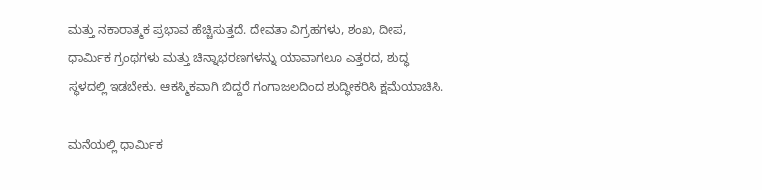ಮತ್ತು ನಕಾರಾತ್ಮಕ ಪ್ರಭಾವ ಹೆಚ್ಚಿಸುತ್ತದೆ. ದೇವತಾ ವಿಗ್ರಹಗಳು, ಶಂಖ, ದೀಪ, ಧಾರ್ಮಿಕ ಗ್ರಂಥಗಳು ಮತ್ತು ಚಿನ್ನಾಭರಣಗಳನ್ನು ಯಾವಾಗಲೂ ಎತ್ತರದ, ಶುದ್ಧ ಸ್ಥಳದಲ್ಲಿ ಇಡಬೇಕು. ಆಕಸ್ಮಿಕವಾಗಿ ಬಿದ್ದರೆ ಗಂಗಾಜಲದಿಂದ ಶುದ್ಧೀಕರಿಸಿ ಕ್ಷಮೆಯಾಚಿಸಿ.

ಮನೆಯಲ್ಲಿ ಧಾರ್ಮಿಕ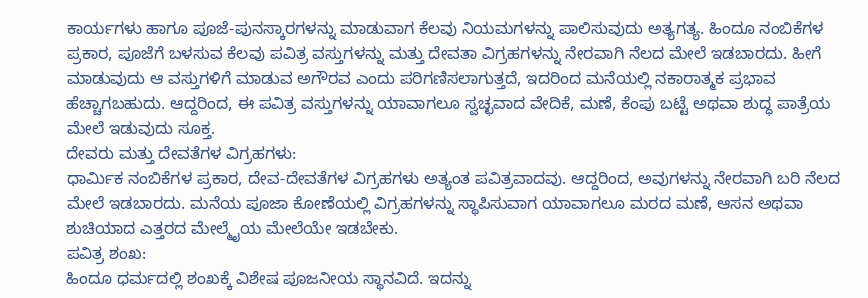ಕಾರ್ಯಗಳು ಹಾಗೂ ಪೂಜೆ-ಪುನಸ್ಕಾರಗಳನ್ನು ಮಾಡುವಾಗ ಕೆಲವು ನಿಯಮಗಳನ್ನು ಪಾಲಿಸುವುದು ಅತ್ಯಗತ್ಯ. ಹಿಂದೂ ನಂಬಿಕೆಗಳ ಪ್ರಕಾರ, ಪೂಜೆಗೆ ಬಳಸುವ ಕೆಲವು ಪವಿತ್ರ ವಸ್ತುಗಳನ್ನು ಮತ್ತು ದೇವತಾ ವಿಗ್ರಹಗಳನ್ನು ನೇರವಾಗಿ ನೆಲದ ಮೇಲೆ ಇಡಬಾರದು. ಹೀಗೆ ಮಾಡುವುದು ಆ ವಸ್ತುಗಳಿಗೆ ಮಾಡುವ ಅಗೌರವ ಎಂದು ಪರಿಗಣಿಸಲಾಗುತ್ತದೆ, ಇದರಿಂದ ಮನೆಯಲ್ಲಿ ನಕಾರಾತ್ಮಕ ಪ್ರಭಾವ ಹೆಚ್ಚಾಗಬಹುದು. ಆದ್ದರಿಂದ, ಈ ಪವಿತ್ರ ವಸ್ತುಗಳನ್ನು ಯಾವಾಗಲೂ ಸ್ವಚ್ಛವಾದ ವೇದಿಕೆ, ಮಣೆ, ಕೆಂಪು ಬಟ್ಟೆ ಅಥವಾ ಶುದ್ಧ ಪಾತ್ರೆಯ ಮೇಲೆ ಇಡುವುದು ಸೂಕ್ತ.
ದೇವರು ಮತ್ತು ದೇವತೆಗಳ ವಿಗ್ರಹಗಳು:
ಧಾರ್ಮಿಕ ನಂಬಿಕೆಗಳ ಪ್ರಕಾರ, ದೇವ-ದೇವತೆಗಳ ವಿಗ್ರಹಗಳು ಅತ್ಯಂತ ಪವಿತ್ರವಾದವು. ಆದ್ದರಿಂದ, ಅವುಗಳನ್ನು ನೇರವಾಗಿ ಬರಿ ನೆಲದ ಮೇಲೆ ಇಡಬಾರದು. ಮನೆಯ ಪೂಜಾ ಕೋಣೆಯಲ್ಲಿ ವಿಗ್ರಹಗಳನ್ನು ಸ್ಥಾಪಿಸುವಾಗ ಯಾವಾಗಲೂ ಮರದ ಮಣೆ, ಆಸನ ಅಥವಾ ಶುಚಿಯಾದ ಎತ್ತರದ ಮೇಲ್ಮೈಯ ಮೇಲೆಯೇ ಇಡಬೇಕು.
ಪವಿತ್ರ ಶಂಖ:
ಹಿಂದೂ ಧರ್ಮದಲ್ಲಿ ಶಂಖಕ್ಕೆ ವಿಶೇಷ ಪೂಜನೀಯ ಸ್ಥಾನವಿದೆ. ಇದನ್ನು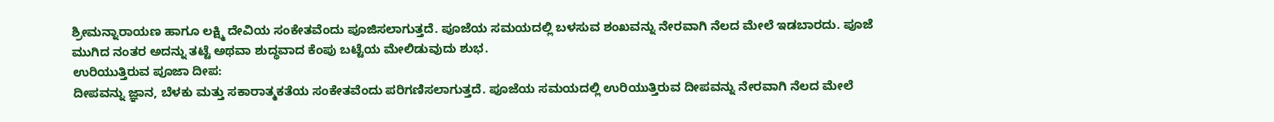ಶ್ರೀಮನ್ನಾರಾಯಣ ಹಾಗೂ ಲಕ್ಷ್ಮಿ ದೇವಿಯ ಸಂಕೇತವೆಂದು ಪೂಜಿಸಲಾಗುತ್ತದೆ. ಪೂಜೆಯ ಸಮಯದಲ್ಲಿ ಬಳಸುವ ಶಂಖವನ್ನು ನೇರವಾಗಿ ನೆಲದ ಮೇಲೆ ಇಡಬಾರದು. ಪೂಜೆ ಮುಗಿದ ನಂತರ ಅದನ್ನು ತಟ್ಟೆ ಅಥವಾ ಶುದ್ಧವಾದ ಕೆಂಪು ಬಟ್ಟೆಯ ಮೇಲಿಡುವುದು ಶುಭ.
ಉರಿಯುತ್ತಿರುವ ಪೂಜಾ ದೀಪ:
ದೀಪವನ್ನು ಜ್ಞಾನ, ಬೆಳಕು ಮತ್ತು ಸಕಾರಾತ್ಮಕತೆಯ ಸಂಕೇತವೆಂದು ಪರಿಗಣಿಸಲಾಗುತ್ತದೆ. ಪೂಜೆಯ ಸಮಯದಲ್ಲಿ ಉರಿಯುತ್ತಿರುವ ದೀಪವನ್ನು ನೇರವಾಗಿ ನೆಲದ ಮೇಲೆ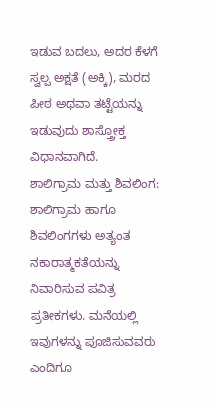ಇಡುವ ಬದಲು, ಅದರ ಕೆಳಗೆ ಸ್ವಲ್ಪ ಅಕ್ಷತೆ (ಅಕ್ಕಿ), ಮರದ ಪೀಠ ಅಥವಾ ತಟ್ಟೆಯನ್ನು ಇಡುವುದು ಶಾಸ್ತ್ರೋಕ್ತ ವಿಧಾನವಾಗಿದೆ.
ಶಾಲಿಗ್ರಾಮ ಮತ್ತು ಶಿವಲಿಂಗ:
ಶಾಲಿಗ್ರಾಮ ಹಾಗೂ ಶಿವಲಿಂಗಗಳು ಅತ್ಯಂತ ನಕಾರಾತ್ಮಕತೆಯನ್ನು ನಿವಾರಿಸುವ ಪವಿತ್ರ ಪ್ರತೀಕಗಳು. ಮನೆಯಲ್ಲಿ ಇವುಗಳನ್ನು ಪೂಜಿಸುವವರು ಎಂದಿಗೂ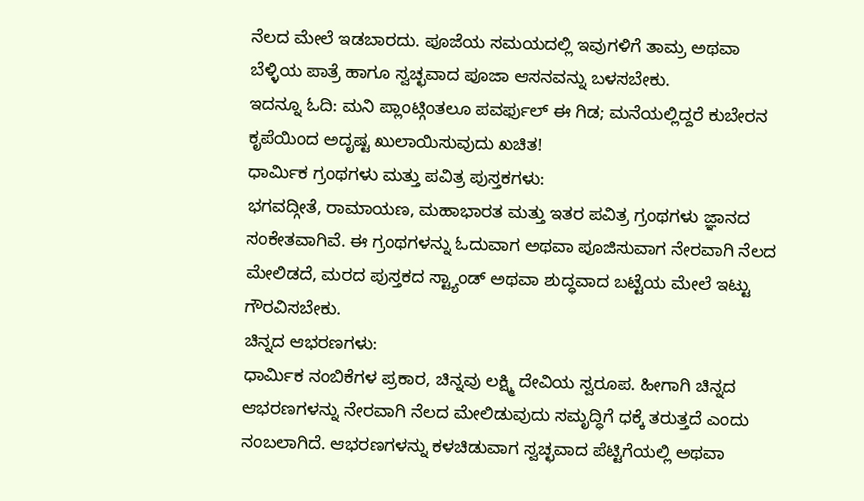ನೆಲದ ಮೇಲೆ ಇಡಬಾರದು. ಪೂಜೆಯ ಸಮಯದಲ್ಲಿ ಇವುಗಳಿಗೆ ತಾಮ್ರ ಅಥವಾ ಬೆಳ್ಳಿಯ ಪಾತ್ರೆ ಹಾಗೂ ಸ್ವಚ್ಛವಾದ ಪೂಜಾ ಆಸನವನ್ನು ಬಳಸಬೇಕು.
ಇದನ್ನೂ ಓದಿ: ಮನಿ ಪ್ಲಾಂಟ್ಗಿಂತಲೂ ಪವರ್ಫುಲ್ ಈ ಗಿಡ; ಮನೆಯಲ್ಲಿದ್ದರೆ ಕುಬೇರನ ಕೃಪೆಯಿಂದ ಅದೃಷ್ಟ ಖುಲಾಯಿಸುವುದು ಖಚಿತ!
ಧಾರ್ಮಿಕ ಗ್ರಂಥಗಳು ಮತ್ತು ಪವಿತ್ರ ಪುಸ್ತಕಗಳು:
ಭಗವದ್ಗೀತೆ, ರಾಮಾಯಣ, ಮಹಾಭಾರತ ಮತ್ತು ಇತರ ಪವಿತ್ರ ಗ್ರಂಥಗಳು ಜ್ಞಾನದ ಸಂಕೇತವಾಗಿವೆ. ಈ ಗ್ರಂಥಗಳನ್ನು ಓದುವಾಗ ಅಥವಾ ಪೂಜಿಸುವಾಗ ನೇರವಾಗಿ ನೆಲದ ಮೇಲಿಡದೆ, ಮರದ ಪುಸ್ತಕದ ಸ್ಟ್ಯಾಂಡ್ ಅಥವಾ ಶುದ್ಧವಾದ ಬಟ್ಟೆಯ ಮೇಲೆ ಇಟ್ಟು ಗೌರವಿಸಬೇಕು.
ಚಿನ್ನದ ಆಭರಣಗಳು:
ಧಾರ್ಮಿಕ ನಂಬಿಕೆಗಳ ಪ್ರಕಾರ, ಚಿನ್ನವು ಲಕ್ಷ್ಮಿ ದೇವಿಯ ಸ್ವರೂಪ. ಹೀಗಾಗಿ ಚಿನ್ನದ ಆಭರಣಗಳನ್ನು ನೇರವಾಗಿ ನೆಲದ ಮೇಲಿಡುವುದು ಸಮೃದ್ಧಿಗೆ ಧಕ್ಕೆ ತರುತ್ತದೆ ಎಂದು ನಂಬಲಾಗಿದೆ. ಆಭರಣಗಳನ್ನು ಕಳಚಿಡುವಾಗ ಸ್ವಚ್ಛವಾದ ಪೆಟ್ಟಿಗೆಯಲ್ಲಿ ಅಥವಾ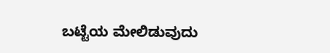ಬಟ್ಟೆಯ ಮೇಲಿಡುವುದು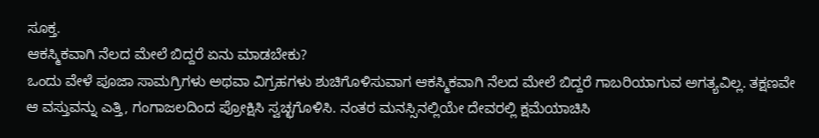ಸೂಕ್ತ.
ಆಕಸ್ಮಿಕವಾಗಿ ನೆಲದ ಮೇಲೆ ಬಿದ್ದರೆ ಏನು ಮಾಡಬೇಕು?
ಒಂದು ವೇಳೆ ಪೂಜಾ ಸಾಮಗ್ರಿಗಳು ಅಥವಾ ವಿಗ್ರಹಗಳು ಶುಚಿಗೊಳಿಸುವಾಗ ಆಕಸ್ಮಿಕವಾಗಿ ನೆಲದ ಮೇಲೆ ಬಿದ್ದರೆ ಗಾಬರಿಯಾಗುವ ಅಗತ್ಯವಿಲ್ಲ. ತಕ್ಷಣವೇ ಆ ವಸ್ತುವನ್ನು ಎತ್ತಿ, ಗಂಗಾಜಲದಿಂದ ಪ್ರೋಕ್ಷಿಸಿ ಸ್ವಚ್ಛಗೊಳಿಸಿ. ನಂತರ ಮನಸ್ಸಿನಲ್ಲಿಯೇ ದೇವರಲ್ಲಿ ಕ್ಷಮೆಯಾಚಿಸಿ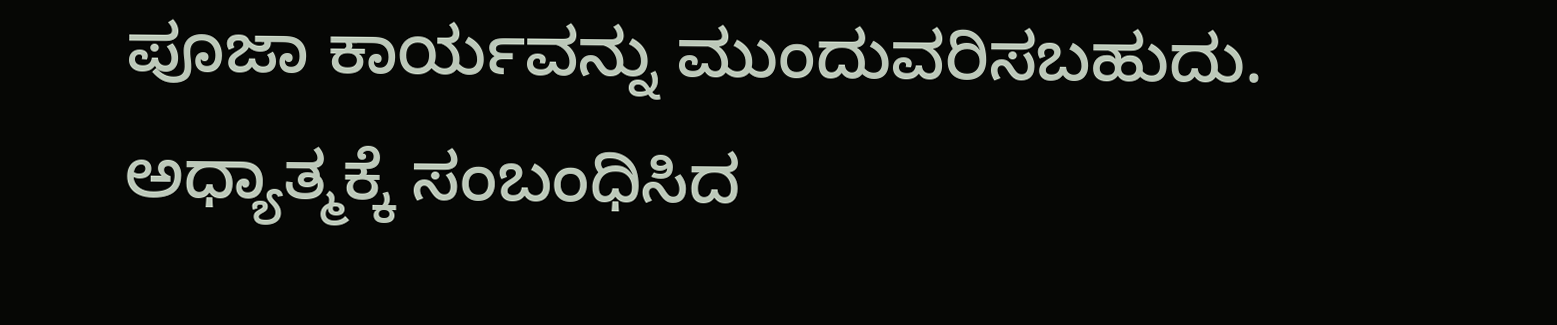ಪೂಜಾ ಕಾರ್ಯವನ್ನು ಮುಂದುವರಿಸಬಹುದು.
ಅಧ್ಯಾತ್ಮಕ್ಕೆ ಸಂಬಂಧಿಸಿದ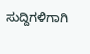ಸುದ್ದಿಗಳಿಗಾಗಿ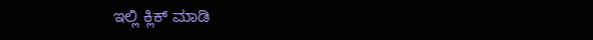ಇಲ್ಲಿ ಕ್ಲಿಕ್ ಮಾಡಿ